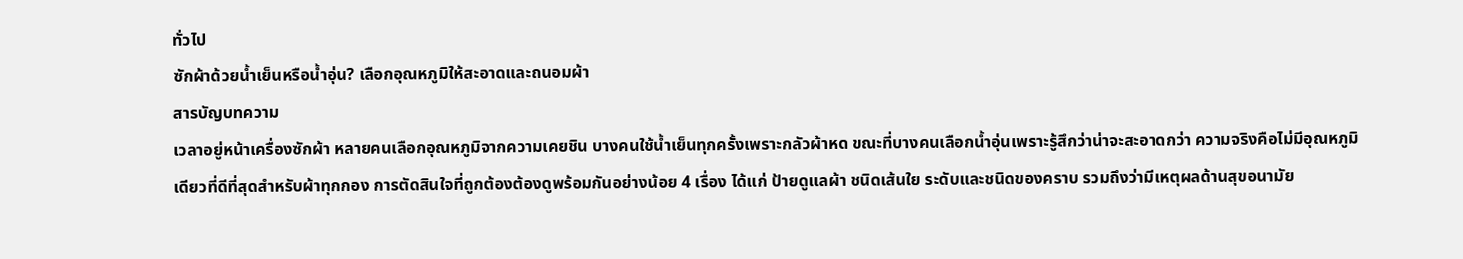ทั่วไป
ซักผ้าด้วยน้ำเย็นหรือน้ำอุ่น? เลือกอุณหภูมิให้สะอาดและถนอมผ้า
สารบัญบทความ
เวลาอยู่หน้าเครื่องซักผ้า หลายคนเลือกอุณหภูมิจากความเคยชิน บางคนใช้น้ำเย็นทุกครั้งเพราะกลัวผ้าหด ขณะที่บางคนเลือกน้ำอุ่นเพราะรู้สึกว่าน่าจะสะอาดกว่า ความจริงคือไม่มีอุณหภูมิเดียวที่ดีที่สุดสำหรับผ้าทุกกอง การตัดสินใจที่ถูกต้องต้องดูพร้อมกันอย่างน้อย 4 เรื่อง ได้แก่ ป้ายดูแลผ้า ชนิดเส้นใย ระดับและชนิดของคราบ รวมถึงว่ามีเหตุผลด้านสุขอนามัย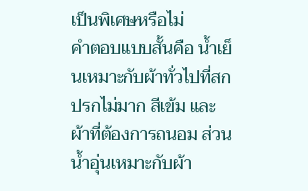เป็นพิเศษหรือไม่
คำตอบแบบสั้นคือ น้ำเย็นเหมาะกับผ้าทั่วไปที่สกปรกไม่มาก สีเข้ม และผ้าที่ต้องการถนอม ส่วนน้ำอุ่นเหมาะกับผ้า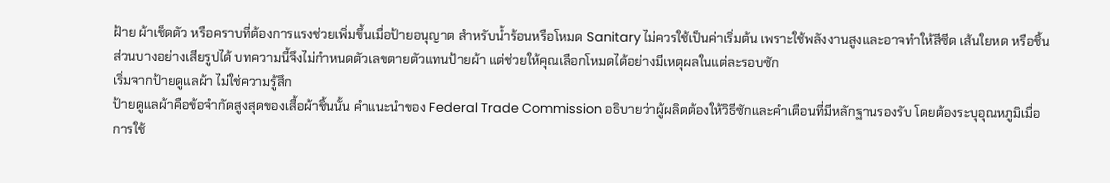ฝ้าย ผ้าเช็ดตัว หรือคราบที่ต้องการแรงช่วยเพิ่มขึ้นเมื่อป้ายอนุญาต สำหรับน้ำร้อนหรือโหมด Sanitary ไม่ควรใช้เป็นค่าเริ่มต้น เพราะใช้พลังงานสูงและอาจทำให้สีซีด เส้นใยหด หรือชิ้นส่วนบางอย่างเสียรูปได้ บทความนี้จึงไม่กำหนดตัวเลขตายตัวแทนป้ายผ้า แต่ช่วยให้คุณเลือกโหมดได้อย่างมีเหตุผลในแต่ละรอบซัก
เริ่มจากป้ายดูแลผ้า ไม่ใช่ความรู้สึก
ป้ายดูแลผ้าคือข้อจำกัดสูงสุดของเสื้อผ้าชิ้นนั้น คำแนะนำของ Federal Trade Commission อธิบายว่าผู้ผลิตต้องให้วิธีซักและคำเตือนที่มีหลักฐานรองรับ โดยต้องระบุอุณหภูมิเมื่อการใช้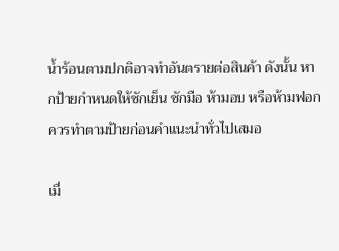น้ำร้อนตามปกติอาจทำอันตรายต่อสินค้า ดังนั้น หากป้ายกำหนดให้ซักเย็น ซักมือ ห้ามอบ หรือห้ามฟอก ควรทำตามป้ายก่อนคำแนะนำทั่วไปเสมอ

เมื่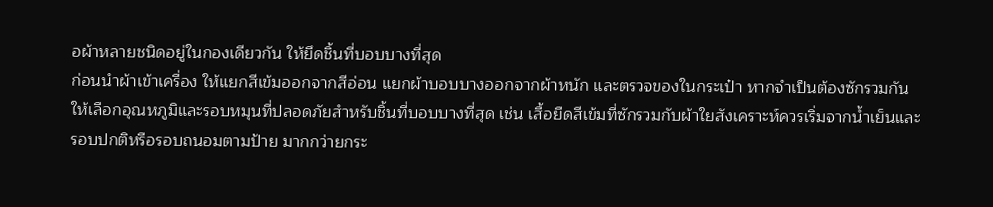อผ้าหลายชนิดอยู่ในกองเดียวกัน ให้ยึดชิ้นที่บอบบางที่สุด
ก่อนนำผ้าเข้าเครื่อง ให้แยกสีเข้มออกจากสีอ่อน แยกผ้าบอบบางออกจากผ้าหนัก และตรวจของในกระเป๋า หากจำเป็นต้องซักรวมกัน ให้เลือกอุณหภูมิและรอบหมุนที่ปลอดภัยสำหรับชิ้นที่บอบบางที่สุด เช่น เสื้อยืดสีเข้มที่ซักรวมกับผ้าใยสังเคราะห์ควรเริ่มจากน้ำเย็นและรอบปกติหรือรอบถนอมตามป้าย มากกว่ายกระ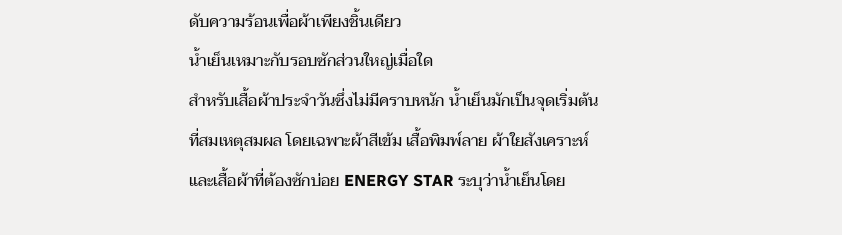ดับความร้อนเพื่อผ้าเพียงชิ้นเดียว
น้ำเย็นเหมาะกับรอบซักส่วนใหญ่เมื่อใด
สำหรับเสื้อผ้าประจำวันซึ่งไม่มีคราบหนัก น้ำเย็นมักเป็นจุดเริ่มต้นที่สมเหตุสมผล โดยเฉพาะผ้าสีเข้ม เสื้อพิมพ์ลาย ผ้าใยสังเคราะห์ และเสื้อผ้าที่ต้องซักบ่อย ENERGY STAR ระบุว่าน้ำเย็นโดย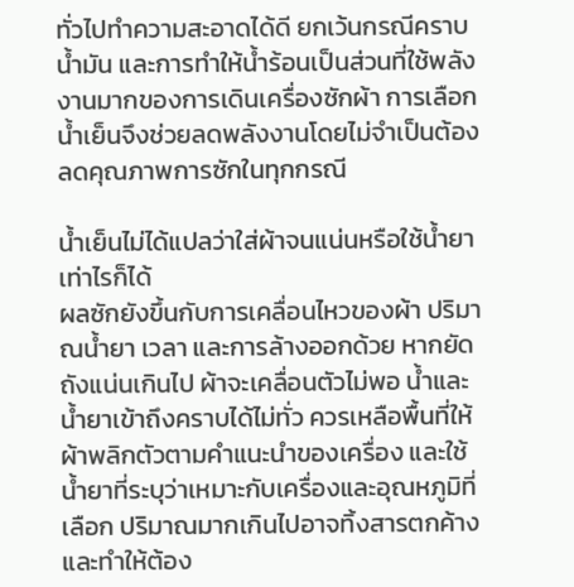ทั่วไปทำความสะอาดได้ดี ยกเว้นกรณีคราบน้ำมัน และการทำให้น้ำร้อนเป็นส่วนที่ใช้พลังงานมากของการเดินเครื่องซักผ้า การเลือกน้ำเย็นจึงช่วยลดพลังงานโดยไม่จำเป็นต้องลดคุณภาพการซักในทุกกรณี

น้ำเย็นไม่ได้แปลว่าใส่ผ้าจนแน่นหรือใช้น้ำยาเท่าไรก็ได้
ผลซักยังขึ้นกับการเคลื่อนไหวของผ้า ปริมาณน้ำยา เวลา และการล้างออกด้วย หากยัดถังแน่นเกินไป ผ้าจะเคลื่อนตัวไม่พอ น้ำและน้ำยาเข้าถึงคราบได้ไม่ทั่ว ควรเหลือพื้นที่ให้ผ้าพลิกตัวตามคำแนะนำของเครื่อง และใช้น้ำยาที่ระบุว่าเหมาะกับเครื่องและอุณหภูมิที่เลือก ปริมาณมากเกินไปอาจทิ้งสารตกค้างและทำให้ต้อง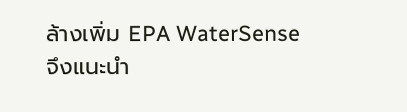ล้างเพิ่ม EPA WaterSense จึงแนะนำ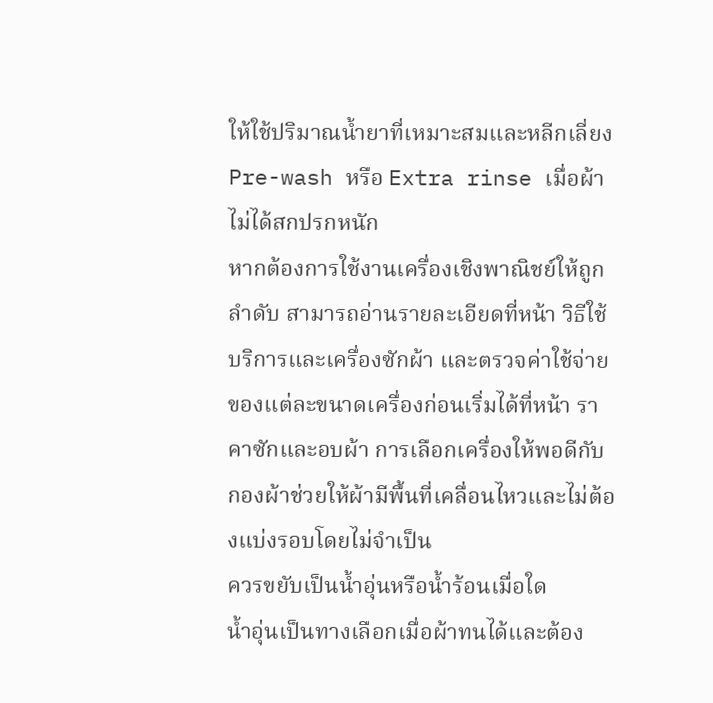ให้ใช้ปริมาณน้ำยาที่เหมาะสมและหลีกเลี่ยง Pre-wash หรือ Extra rinse เมื่อผ้าไม่ได้สกปรกหนัก
หากต้องการใช้งานเครื่องเชิงพาณิชย์ให้ถูกลำดับ สามารถอ่านรายละเอียดที่หน้า วิธีใช้บริการและเครื่องซักผ้า และตรวจค่าใช้จ่ายของแต่ละขนาดเครื่องก่อนเริ่มได้ที่หน้า ราคาซักและอบผ้า การเลือกเครื่องให้พอดีกับกองผ้าช่วยให้ผ้ามีพื้นที่เคลื่อนไหวและไม่ต้องแบ่งรอบโดยไม่จำเป็น
ควรขยับเป็นน้ำอุ่นหรือน้ำร้อนเมื่อใด
น้ำอุ่นเป็นทางเลือกเมื่อผ้าทนได้และต้อง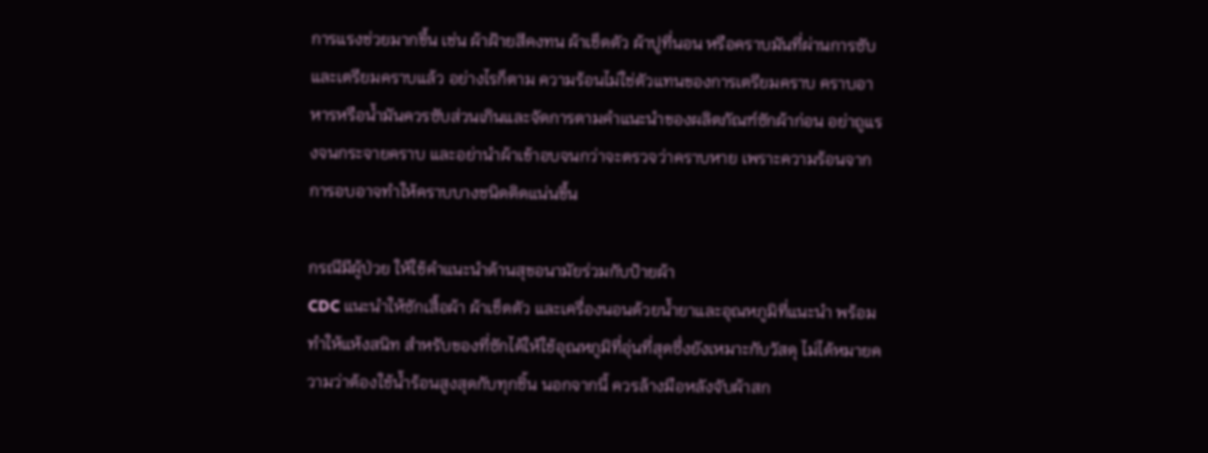การแรงช่วยมากขึ้น เช่น ผ้าฝ้ายสีคงทน ผ้าเช็ดตัว ผ้าปูที่นอน หรือคราบมันที่ผ่านการซับและเตรียมคราบแล้ว อย่างไรก็ตาม ความร้อนไม่ใช่ตัวแทนของการเตรียมคราบ คราบอาหารหรือน้ำมันควรซับส่วนเกินและจัดการตามคำแนะนำของผลิตภัณฑ์ซักผ้าก่อน อย่าถูแรงจนกระจายคราบ และอย่านำผ้าเข้าอบจนกว่าจะตรวจว่าคราบหาย เพราะความร้อนจากการอบอาจทำให้คราบบางชนิดติดแน่นขึ้น

กรณีมีผู้ป่วย ให้ใช้คำแนะนำด้านสุขอนามัยร่วมกับป้ายผ้า
CDC แนะนำให้ซักเสื้อผ้า ผ้าเช็ดตัว และเครื่องนอนด้วยน้ำยาและอุณหภูมิที่แนะนำ พร้อมทำให้แห้งสนิท สำหรับของที่ซักได้ให้ใช้อุณหภูมิที่อุ่นที่สุดซึ่งยังเหมาะกับวัสดุ ไม่ได้หมายความว่าต้องใช้น้ำร้อนสูงสุดกับทุกชิ้น นอกจากนี้ ควรล้างมือหลังจับผ้าสก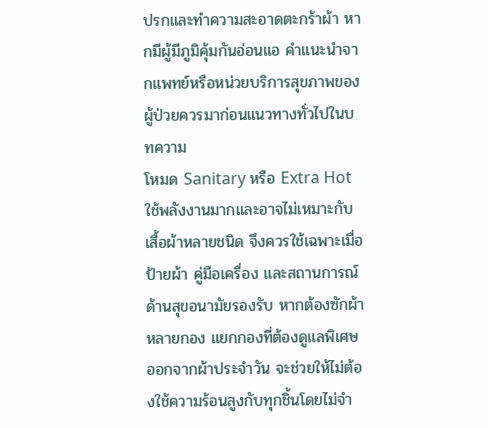ปรกและทำความสะอาดตะกร้าผ้า หากมีผู้มีภูมิคุ้มกันอ่อนแอ คำแนะนำจากแพทย์หรือหน่วยบริการสุขภาพของผู้ป่วยควรมาก่อนแนวทางทั่วไปในบทความ
โหมด Sanitary หรือ Extra Hot ใช้พลังงานมากและอาจไม่เหมาะกับเสื้อผ้าหลายชนิด จึงควรใช้เฉพาะเมื่อป้ายผ้า คู่มือเครื่อง และสถานการณ์ด้านสุขอนามัยรองรับ หากต้องซักผ้าหลายกอง แยกกองที่ต้องดูแลพิเศษออกจากผ้าประจำวัน จะช่วยให้ไม่ต้องใช้ความร้อนสูงกับทุกชิ้นโดยไม่จำ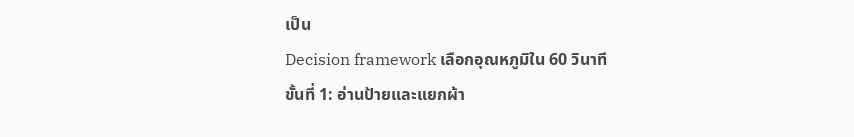เป็น
Decision framework เลือกอุณหภูมิใน 60 วินาที
ขั้นที่ 1: อ่านป้ายและแยกผ้า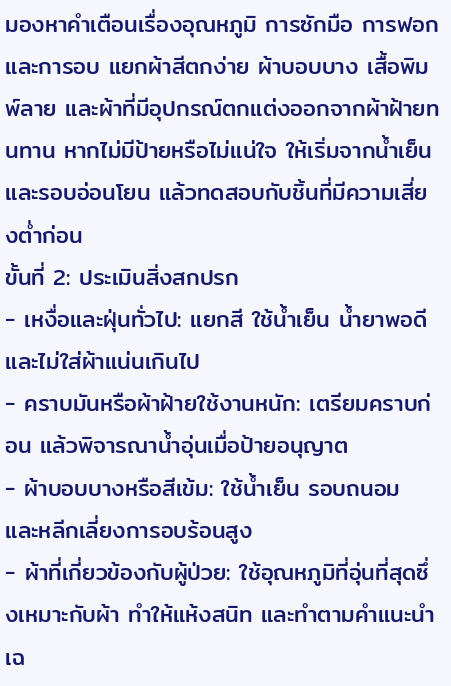มองหาคำเตือนเรื่องอุณหภูมิ การซักมือ การฟอก และการอบ แยกผ้าสีตกง่าย ผ้าบอบบาง เสื้อพิมพ์ลาย และผ้าที่มีอุปกรณ์ตกแต่งออกจากผ้าฝ้ายทนทาน หากไม่มีป้ายหรือไม่แน่ใจ ให้เริ่มจากน้ำเย็นและรอบอ่อนโยน แล้วทดสอบกับชิ้นที่มีความเสี่ยงต่ำก่อน
ขั้นที่ 2: ประเมินสิ่งสกปรก
- เหงื่อและฝุ่นทั่วไป: แยกสี ใช้น้ำเย็น น้ำยาพอดี และไม่ใส่ผ้าแน่นเกินไป
- คราบมันหรือผ้าฝ้ายใช้งานหนัก: เตรียมคราบก่อน แล้วพิจารณาน้ำอุ่นเมื่อป้ายอนุญาต
- ผ้าบอบบางหรือสีเข้ม: ใช้น้ำเย็น รอบถนอม และหลีกเลี่ยงการอบร้อนสูง
- ผ้าที่เกี่ยวข้องกับผู้ป่วย: ใช้อุณหภูมิที่อุ่นที่สุดซึ่งเหมาะกับผ้า ทำให้แห้งสนิท และทำตามคำแนะนำเฉ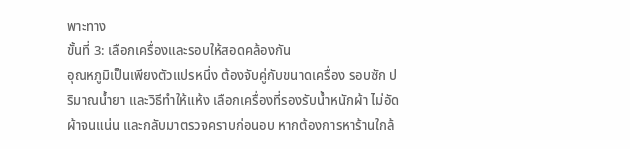พาะทาง
ขั้นที่ 3: เลือกเครื่องและรอบให้สอดคล้องกัน
อุณหภูมิเป็นเพียงตัวแปรหนึ่ง ต้องจับคู่กับขนาดเครื่อง รอบซัก ปริมาณน้ำยา และวิธีทำให้แห้ง เลือกเครื่องที่รองรับน้ำหนักผ้า ไม่อัดผ้าจนแน่น และกลับมาตรวจคราบก่อนอบ หากต้องการหาร้านใกล้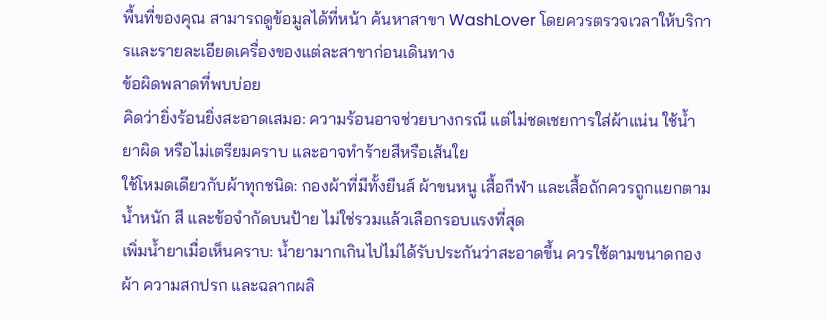พื้นที่ของคุณ สามารถดูข้อมูลได้ที่หน้า ค้นหาสาขา WashLover โดยควรตรวจเวลาให้บริการและรายละเอียดเครื่องของแต่ละสาขาก่อนเดินทาง
ข้อผิดพลาดที่พบบ่อย
คิดว่ายิ่งร้อนยิ่งสะอาดเสมอ: ความร้อนอาจช่วยบางกรณี แต่ไม่ชดเชยการใส่ผ้าแน่น ใช้น้ำยาผิด หรือไม่เตรียมคราบ และอาจทำร้ายสีหรือเส้นใย
ใช้โหมดเดียวกับผ้าทุกชนิด: กองผ้าที่มีทั้งยีนส์ ผ้าขนหนู เสื้อกีฬา และเสื้อถักควรถูกแยกตามน้ำหนัก สี และข้อจำกัดบนป้าย ไม่ใช่รวมแล้วเลือกรอบแรงที่สุด
เพิ่มน้ำยาเมื่อเห็นคราบ: น้ำยามากเกินไปไม่ได้รับประกันว่าสะอาดขึ้น ควรใช้ตามขนาดกองผ้า ความสกปรก และฉลากผลิ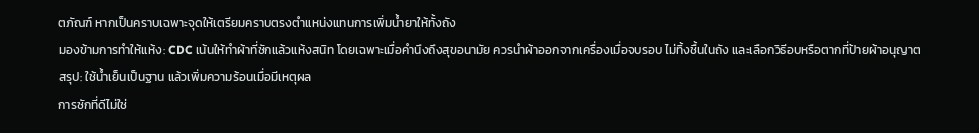ตภัณฑ์ หากเป็นคราบเฉพาะจุดให้เตรียมคราบตรงตำแหน่งแทนการเพิ่มน้ำยาให้ทั้งถัง
มองข้ามการทำให้แห้ง: CDC เน้นให้ทำผ้าที่ซักแล้วแห้งสนิท โดยเฉพาะเมื่อคำนึงถึงสุขอนามัย ควรนำผ้าออกจากเครื่องเมื่อจบรอบ ไม่ทิ้งชื้นในถัง และเลือกวิธีอบหรือตากที่ป้ายผ้าอนุญาต
สรุป: ใช้น้ำเย็นเป็นฐาน แล้วเพิ่มความร้อนเมื่อมีเหตุผล
การซักที่ดีไม่ใช่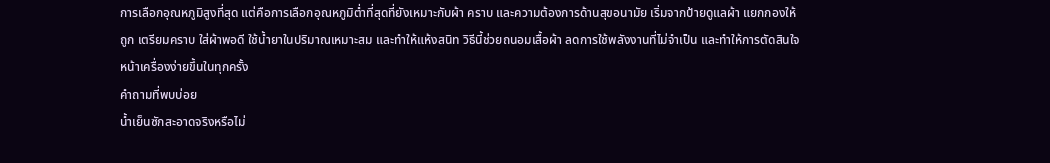การเลือกอุณหภูมิสูงที่สุด แต่คือการเลือกอุณหภูมิต่ำที่สุดที่ยังเหมาะกับผ้า คราบ และความต้องการด้านสุขอนามัย เริ่มจากป้ายดูแลผ้า แยกกองให้ถูก เตรียมคราบ ใส่ผ้าพอดี ใช้น้ำยาในปริมาณเหมาะสม และทำให้แห้งสนิท วิธีนี้ช่วยถนอมเสื้อผ้า ลดการใช้พลังงานที่ไม่จำเป็น และทำให้การตัดสินใจหน้าเครื่องง่ายขึ้นในทุกครั้ง
คำถามที่พบบ่อย
น้ำเย็นซักสะอาดจริงหรือไม่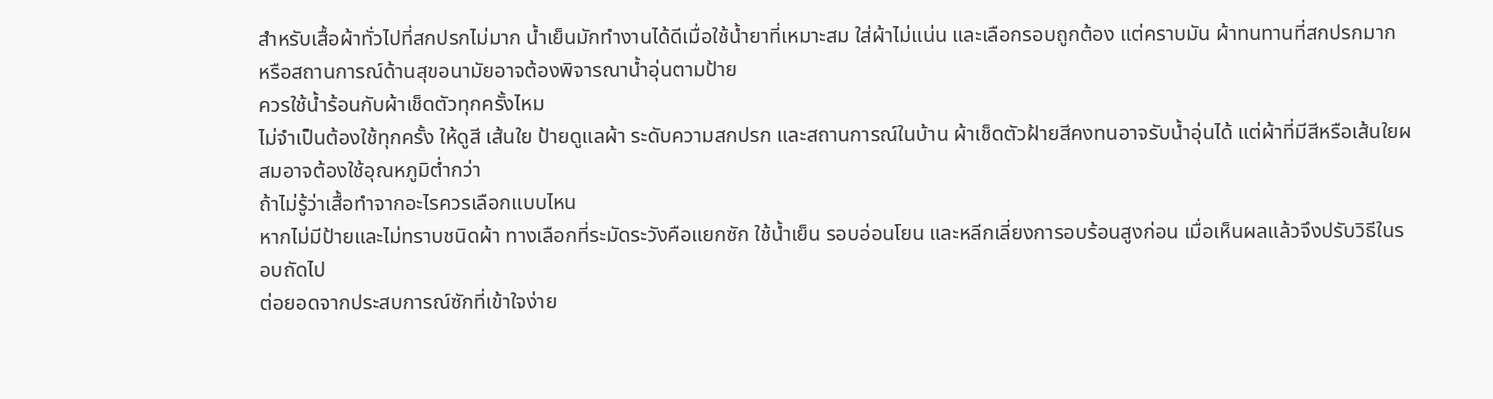สำหรับเสื้อผ้าทั่วไปที่สกปรกไม่มาก น้ำเย็นมักทำงานได้ดีเมื่อใช้น้ำยาที่เหมาะสม ใส่ผ้าไม่แน่น และเลือกรอบถูกต้อง แต่คราบมัน ผ้าทนทานที่สกปรกมาก หรือสถานการณ์ด้านสุขอนามัยอาจต้องพิจารณาน้ำอุ่นตามป้าย
ควรใช้น้ำร้อนกับผ้าเช็ดตัวทุกครั้งไหม
ไม่จำเป็นต้องใช้ทุกครั้ง ให้ดูสี เส้นใย ป้ายดูแลผ้า ระดับความสกปรก และสถานการณ์ในบ้าน ผ้าเช็ดตัวฝ้ายสีคงทนอาจรับน้ำอุ่นได้ แต่ผ้าที่มีสีหรือเส้นใยผสมอาจต้องใช้อุณหภูมิต่ำกว่า
ถ้าไม่รู้ว่าเสื้อทำจากอะไรควรเลือกแบบไหน
หากไม่มีป้ายและไม่ทราบชนิดผ้า ทางเลือกที่ระมัดระวังคือแยกซัก ใช้น้ำเย็น รอบอ่อนโยน และหลีกเลี่ยงการอบร้อนสูงก่อน เมื่อเห็นผลแล้วจึงปรับวิธีในรอบถัดไป
ต่อยอดจากประสบการณ์ซักที่เข้าใจง่าย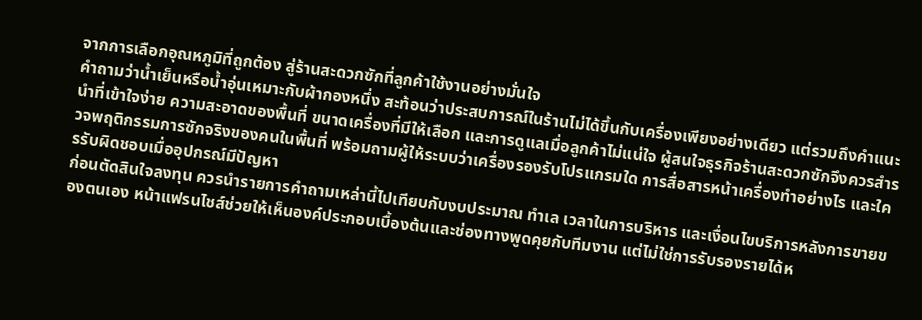จากการเลือกอุณหภูมิที่ถูกต้อง สู่ร้านสะดวกซักที่ลูกค้าใช้งานอย่างมั่นใจ
คำถามว่าน้ำเย็นหรือน้ำอุ่นเหมาะกับผ้ากองหนึ่ง สะท้อนว่าประสบการณ์ในร้านไม่ได้ขึ้นกับเครื่องเพียงอย่างเดียว แต่รวมถึงคำแนะนำที่เข้าใจง่าย ความสะอาดของพื้นที่ ขนาดเครื่องที่มีให้เลือก และการดูแลเมื่อลูกค้าไม่แน่ใจ ผู้สนใจธุรกิจร้านสะดวกซักจึงควรสำรวจพฤติกรรมการซักจริงของคนในพื้นที่ พร้อมถามผู้ให้ระบบว่าเครื่องรองรับโปรแกรมใด การสื่อสารหน้าเครื่องทำอย่างไร และใครรับผิดชอบเมื่ออุปกรณ์มีปัญหา
ก่อนตัดสินใจลงทุน ควรนำรายการคำถามเหล่านี้ไปเทียบกับงบประมาณ ทำเล เวลาในการบริหาร และเงื่อนไขบริการหลังการขายของตนเอง หน้าแฟรนไชส์ช่วยให้เห็นองค์ประกอบเบื้องต้นและช่องทางพูดคุยกับทีมงาน แต่ไม่ใช่การรับรองรายได้ห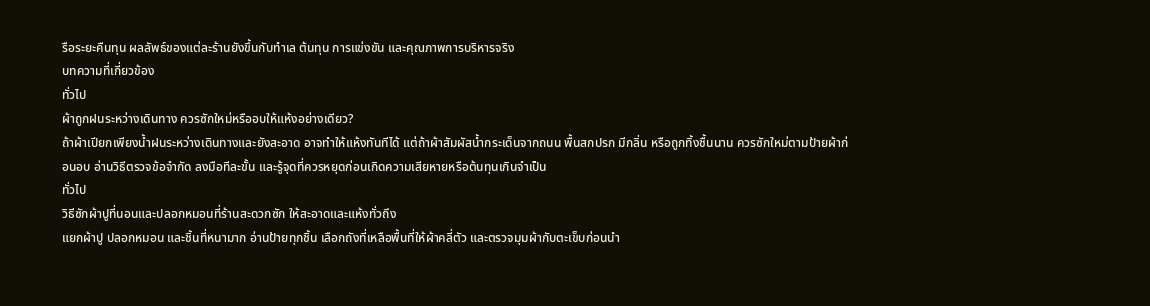รือระยะคืนทุน ผลลัพธ์ของแต่ละร้านยังขึ้นกับทำเล ต้นทุน การแข่งขัน และคุณภาพการบริหารจริง
บทความที่เกี่ยวข้อง
ทั่วไป
ผ้าถูกฝนระหว่างเดินทาง ควรซักใหม่หรืออบให้แห้งอย่างเดียว?
ถ้าผ้าเปียกเพียงน้ำฝนระหว่างเดินทางและยังสะอาด อาจทำให้แห้งทันทีได้ แต่ถ้าผ้าสัมผัสน้ำกระเด็นจากถนน พื้นสกปรก มีกลิ่น หรือถูกทิ้งชื้นนาน ควรซักใหม่ตามป้ายผ้าก่อนอบ อ่านวิธีตรวจข้อจำกัด ลงมือทีละขั้น และรู้จุดที่ควรหยุดก่อนเกิดความเสียหายหรือต้นทุนเกินจำเป็น
ทั่วไป
วิธีซักผ้าปูที่นอนและปลอกหมอนที่ร้านสะดวกซัก ให้สะอาดและแห้งทั่วถึง
แยกผ้าปู ปลอกหมอน และชิ้นที่หนามาก อ่านป้ายทุกชิ้น เลือกถังที่เหลือพื้นที่ให้ผ้าคลี่ตัว และตรวจมุมผ้ากับตะเข็บก่อนนำ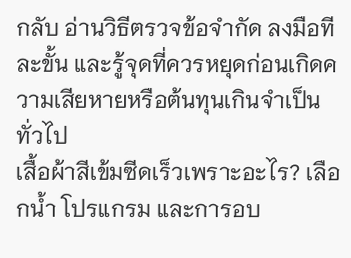กลับ อ่านวิธีตรวจข้อจำกัด ลงมือทีละขั้น และรู้จุดที่ควรหยุดก่อนเกิดความเสียหายหรือต้นทุนเกินจำเป็น
ทั่วไป
เสื้อผ้าสีเข้มซีดเร็วเพราะอะไร? เลือกน้ำ โปรแกรม และการอบ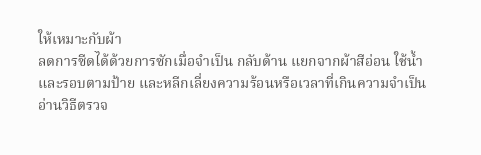ให้เหมาะกับผ้า
ลดการซีดได้ด้วยการซักเมื่อจำเป็น กลับด้าน แยกจากผ้าสีอ่อน ใช้น้ำและรอบตามป้าย และหลีกเลี่ยงความร้อนหรือเวลาที่เกินความจำเป็น อ่านวิธีตรวจ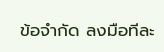ข้อจำกัด ลงมือทีละ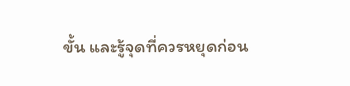ขั้น และรู้จุดที่ควรหยุดก่อน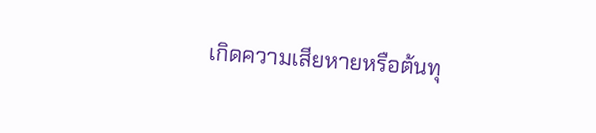เกิดความเสียหายหรือต้นทุ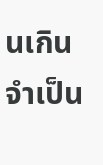นเกินจำเป็น